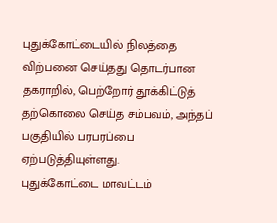புதுக்கோட்டையில் நிலத்தை விற்பனை செய்தது தொடர்பான தகராறில், பெற்றோர் தூக்கிட்டுத் தற்கொலை செய்த சம்பவம், அந்தப் பகுதியில் பரபரப்பை ஏற்படுத்தியுள்ளது.
புதுக்கோட்டை மாவட்டம்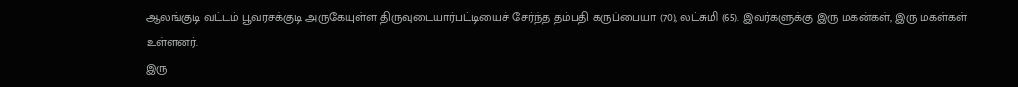ஆலங்குடி வட்டம் பூவரசக்குடி அருகேயுள்ள திருவுடையார்பட்டியைச் சேர்ந்த தம்பதி கருப்பையா (70), லட்சுமி (65). இவர்களுக்கு இரு மகன்கள், இரு மகள்கள் உள்ளனர்.
இரு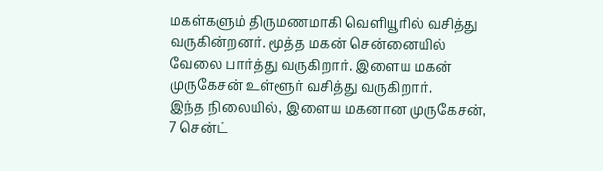மகள்களும் திருமணமாகி வெளியூரில் வசித்து வருகின்றனர். மூத்த மகன் சென்னையில் வேலை பார்த்து வருகிறார். இளைய மகன் முருகேசன் உள்ளூர் வசித்து வருகிறார்.
இந்த நிலையில், இளைய மகனான முருகேசன், 7 சென்ட்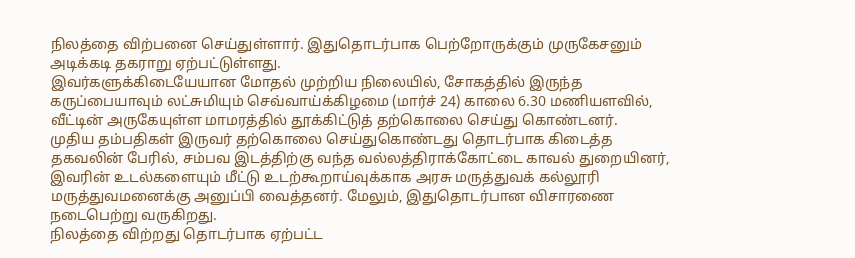நிலத்தை விற்பனை செய்துள்ளார். இதுதொடர்பாக பெற்றோருக்கும் முருகேசனும் அடிக்கடி தகராறு ஏற்பட்டுள்ளது.
இவர்களுக்கிடையேயான மோதல் முற்றிய நிலையில், சோகத்தில் இருந்த கருப்பையாவும் லட்சுமியும் செவ்வாய்க்கிழமை (மார்ச் 24) காலை 6.30 மணியளவில், வீட்டின் அருகேயுள்ள மாமரத்தில் தூக்கிட்டுத் தற்கொலை செய்து கொண்டனர்.
முதிய தம்பதிகள் இருவர் தற்கொலை செய்துகொண்டது தொடர்பாக கிடைத்த தகவலின் பேரில், சம்பவ இடத்திற்கு வந்த வல்லத்திராக்கோட்டை காவல் துறையினர், இவரின் உடல்களையும் மீட்டு உடற்கூறாய்வுக்காக அரசு மருத்துவக் கல்லூரி மருத்துவமனைக்கு அனுப்பி வைத்தனர். மேலும், இதுதொடர்பான விசாரணை நடைபெற்று வருகிறது.
நிலத்தை விற்றது தொடர்பாக ஏற்பட்ட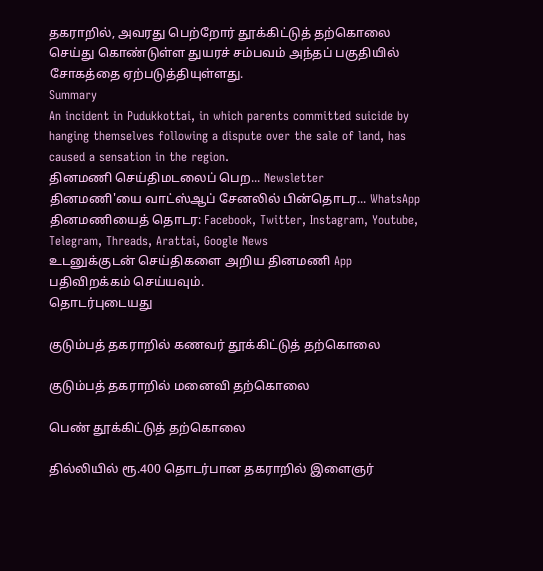தகராறில், அவரது பெற்றோர் தூக்கிட்டுத் தற்கொலை செய்து கொண்டுள்ள துயரச் சம்பவம் அந்தப் பகுதியில் சோகத்தை ஏற்படுத்தியுள்ளது.
Summary
An incident in Pudukkottai, in which parents committed suicide by hanging themselves following a dispute over the sale of land, has caused a sensation in the region.
தினமணி செய்திமடலைப் பெற... Newsletter
தினமணி'யை வாட்ஸ்ஆப் சேனலில் பின்தொடர... WhatsApp
தினமணியைத் தொடர: Facebook, Twitter, Instagram, Youtube, Telegram, Threads, Arattai, Google News
உடனுக்குடன் செய்திகளை அறிய தினமணி App பதிவிறக்கம் செய்யவும்.
தொடர்புடையது

குடும்பத் தகராறில் கணவர் தூக்கிட்டுத் தற்கொலை

குடும்பத் தகராறில் மனைவி தற்கொலை

பெண் தூக்கிட்டுத் தற்கொலை

தில்லியில் ரூ.400 தொடர்பான தகராறில் இளைஞர்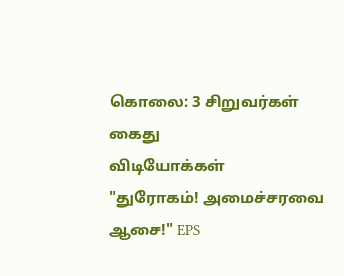கொலை: 3 சிறுவர்கள் கைது
விடியோக்கள்
"துரோகம்! அமைச்சரவை ஆசை!" EPS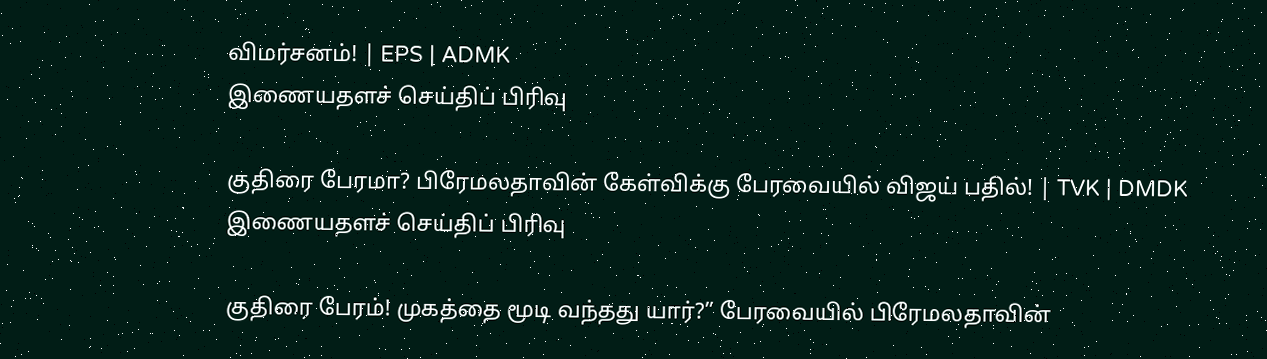விமர்சனம்! | EPS | ADMK
இணையதளச் செய்திப் பிரிவு

குதிரை பேரமா? பிரேமலதாவின் கேள்விக்கு பேரவையில் விஜய் பதில்! | TVK | DMDK
இணையதளச் செய்திப் பிரிவு

குதிரை பேரம்! முகத்தை மூடி வந்தது யார்?” பேரவையில் பிரேமலதாவின்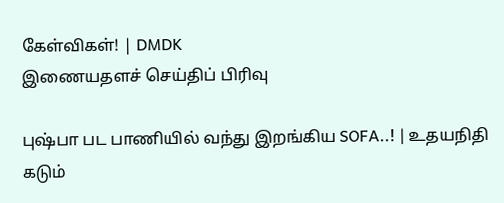கேள்விகள்! | DMDK
இணையதளச் செய்திப் பிரிவு

புஷ்பா பட பாணியில் வந்து இறங்கிய SOFA..! | உதயநிதி கடும்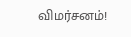விமர்சனம்!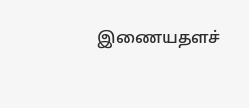இணையதளச்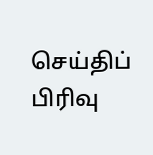செய்திப் பிரிவு